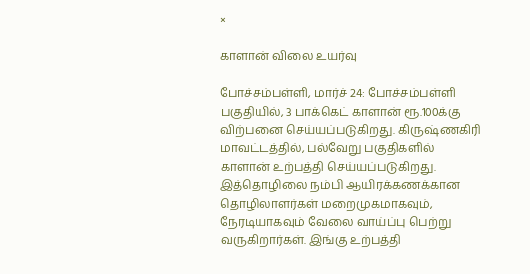×

காளான் விலை உயர்வு

போச்சம்பள்ளி, மார்ச் 24: போச்சம்பள்ளி பகுதியில், 3 பாக்கெட் காளான் ரூ.100க்கு விற்பனை செய்யப்படுகிறது. கிருஷ்ணகிரி மாவட்டத்தில், பல்வேறு பகுதிகளில் காளான் உற்பத்தி செய்யப்படுகிறது. இத்தொழிலை நம்பி ஆயிரக்கணக்கான தொழிலாளர்கள் மறைமுகமாகவும், நேரடியாகவும் வேலை வாய்ப்பு பெற்று வருகிறார்கள். இங்கு உற்பத்தி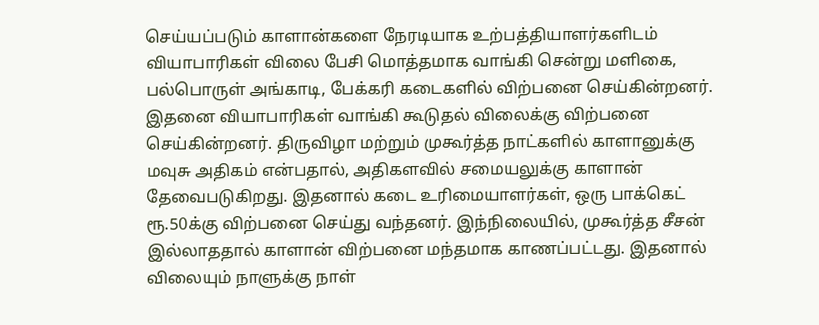செய்யப்படும் காளான்களை நேரடியாக உற்பத்தியாளர்களிடம் வியாபாரிகள் விலை பேசி மொத்தமாக வாங்கி சென்று மளிகை, பல்பொருள் அங்காடி, பேக்கரி கடைகளில் விற்பனை செய்கின்றனர். இதனை வியாபாரிகள் வாங்கி கூடுதல் விலைக்கு விற்பனை செய்கின்றனர். திருவிழா மற்றும் முகூர்த்த நாட்களில் காளானுக்கு மவுசு அதிகம் என்பதால், அதிகளவில் சமையலுக்கு காளான் தேவைபடுகிறது. இதனால் கடை உரிமையாளர்கள், ஒரு பாக்கெட் ரூ.50க்கு விற்பனை செய்து வந்தனர். இந்நிலையில், முகூர்த்த சீசன் இல்லாததால் காளான் விற்பனை மந்தமாக காணப்பட்டது. இதனால் விலையும் நாளுக்கு நாள்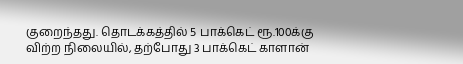குறைந்தது. தொடக்கத்தில் 5 பாக்கெட் ரூ.100க்கு விற்ற நிலையில், தற்போது 3 பாக்கெட் காளான்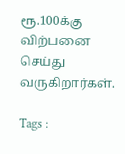ரூ.100க்கு விற்பனை செய்து வருகிறார்கள்.

Tags :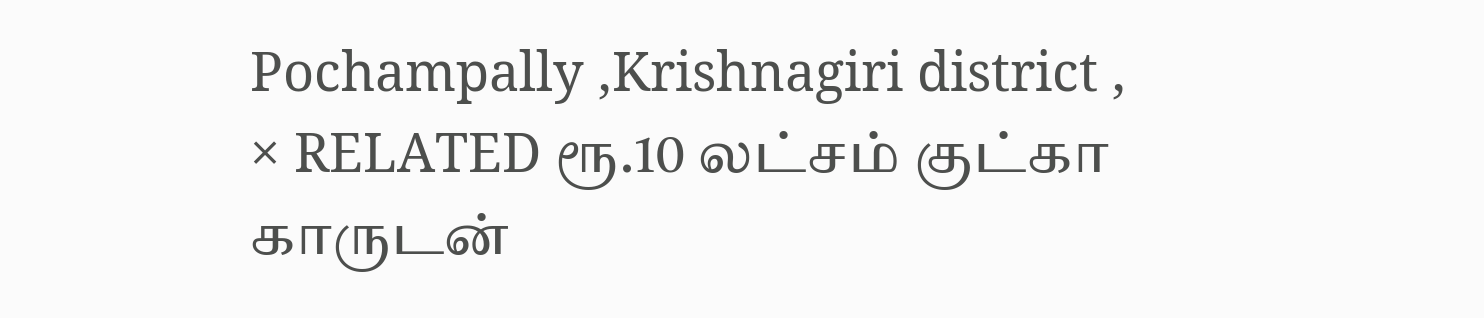Pochampally ,Krishnagiri district ,
× RELATED ரூ.10 லட்சம் குட்கா காருடன்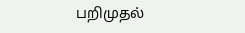பறிமுதல்